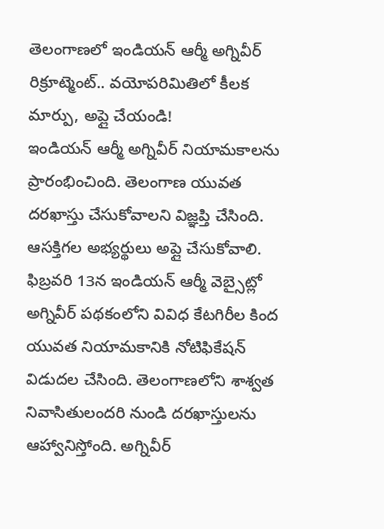తెలంగాణలో ఇండియన్ ఆర్మీ అగ్నివీర్ రిక్రూట్మెంట్.. వయోపరిమితిలో కీలక మార్పు, అప్లై చేయండి!
ఇండియన్ ఆర్మీ అగ్నివీర్ నియామకాలను ప్రారంభించింది. తెలంగాణ యువత దరఖాస్తు చేసుకోవాలని విజ్ఞప్తి చేసింది. ఆసక్తిగల అభ్యర్థులు అప్లై చేసుకోవాలి.
ఫిబ్రవరి 13న ఇండియన్ ఆర్మీ వెబ్సైట్లో అగ్నివీర్ పథకంలోని వివిధ కేటగిరీల కింద యువత నియామకానికి నోటిఫికేషన్ విడుదల చేసింది. తెలంగాణలోని శాశ్వత నివాసితులందరి నుండి దరఖాస్తులను ఆహ్వానిస్తోంది. అగ్నివీర్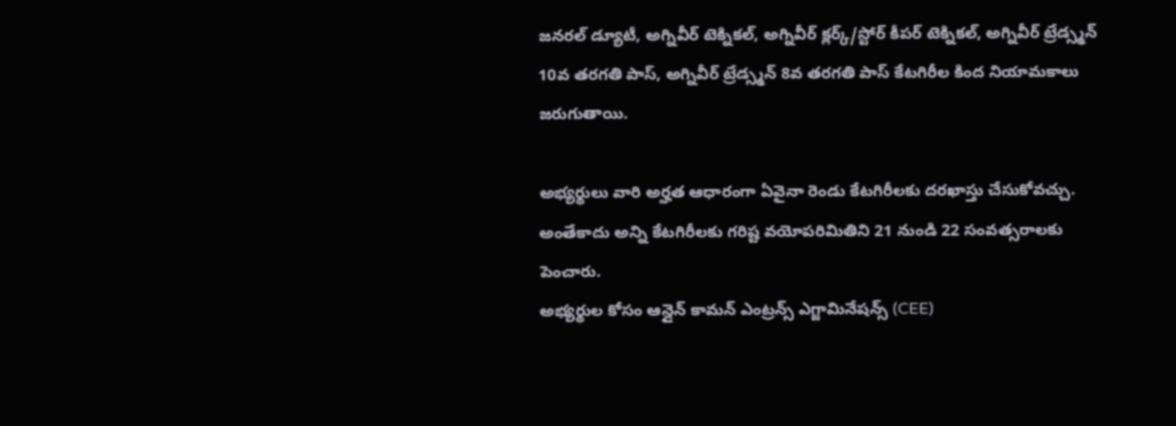జనరల్ డ్యూటీ, అగ్నివీర్ టెక్నికల్, అగ్నివీర్ క్లర్క్/స్టోర్ కీపర్ టెక్నికల్, అగ్నివీర్ ట్రేడ్స్మన్ 10వ తరగతి పాస్, అగ్నివీర్ ట్రేడ్స్మన్ 8వ తరగతి పాస్ కేటగిరీల కింద నియామకాలు జరుగుతాయి.

అభ్యర్థులు వారి అర్హత ఆధారంగా ఏవైనా రెండు కేటగిరీలకు దరఖాస్తు చేసుకోవచ్చు. అంతేకాదు అన్ని కేటగిరీలకు గరిష్ట వయోపరిమితిని 21 నుండి 22 సంవత్సరాలకు పెంచారు.
అభ్యర్థుల కోసం ఆన్లైన్ కామన్ ఎంట్రన్స్ ఎగ్జామినేషన్స్ (CEE)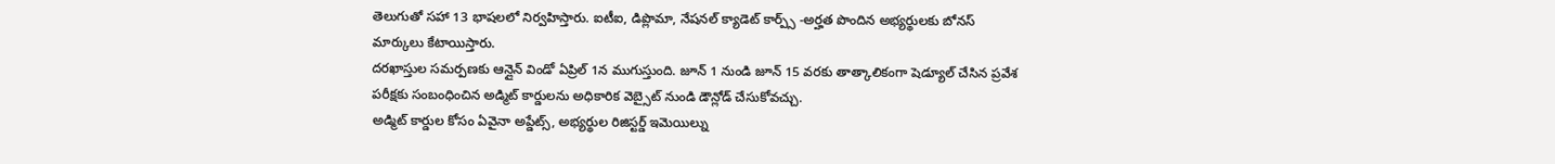తెలుగుతో సహా 13 భాషలలో నిర్వహిస్తారు. ఐటీఐ, డిప్లొమా, నేషనల్ క్యాడెట్ కార్ప్స్ -అర్హత పొందిన అభ్యర్థులకు బోనస్ మార్కులు కేటాయిస్తారు.
దరఖాస్తుల సమర్పణకు ఆన్లైన్ విండో ఏప్రిల్ 1న ముగుస్తుంది. జూన్ 1 నుండి జూన్ 15 వరకు తాత్కాలికంగా షెడ్యూల్ చేసిన ప్రవేశ పరీక్షకు సంబంధించిన అడ్మిట్ కార్డులను అధికారిక వెబ్సైట్ నుండి డౌన్లోడ్ చేసుకోవచ్చు.
అడ్మిట్ కార్డుల కోసం ఏవైనా అప్డేట్స్, అభ్యర్థుల రిజిస్టర్డ్ ఇమెయిల్ను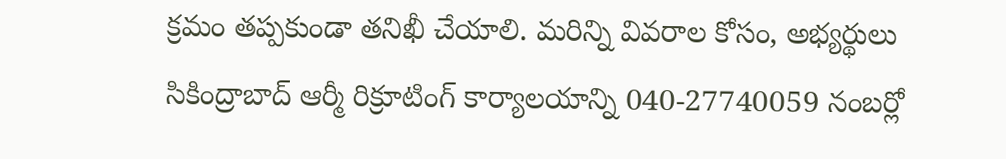క్రమం తప్పకుండా తనిఖీ చేయాలి. మరిన్ని వివరాల కోసం, అభ్యర్థులు సికింద్రాబాద్ ఆర్మీ రిక్రూటింగ్ కార్యాలయాన్ని 040-27740059 నంబర్లో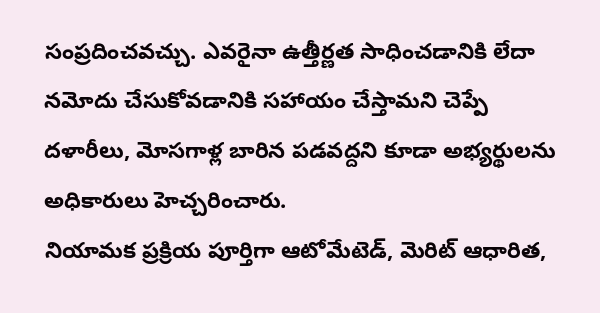సంప్రదించవచ్చు. ఎవరైనా ఉత్తీర్ణత సాధించడానికి లేదా నమోదు చేసుకోవడానికి సహాయం చేస్తామని చెప్పే దళారీలు, మోసగాళ్ల బారిన పడవద్దని కూడా అభ్యర్థులను అధికారులు హెచ్చరించారు.
నియామక ప్రక్రియ పూర్తిగా ఆటోమేటెడ్, మెరిట్ ఆధారిత,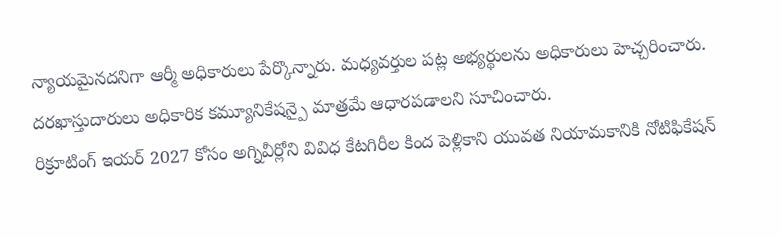న్యాయమైనదనిగా ఆర్మీ అధికారులు పేర్కొన్నారు. మధ్యవర్తుల పట్ల అభ్యర్థులను అధికారులు హెచ్చరించారు. దరఖాస్తుదారులు అధికారిక కమ్యూనికేషన్పై మాత్రమే ఆధారపడాలని సూచించారు.
రిక్రూటింగ్ ఇయర్ 2027 కోసం అగ్నివీర్లోని వివిధ కేటగిరీల కింద పెళ్లికాని యువత నియామకానికి నోటిఫికేషన్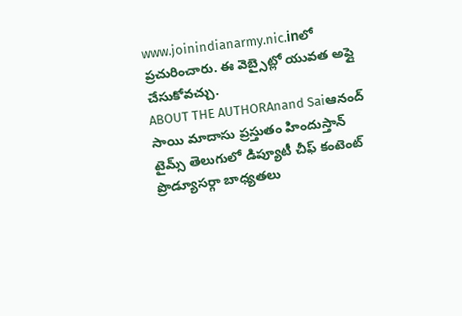www.joinindianarmy.nic.inలో ప్రచురించారు. ఈ వెబ్సైట్లో యువత అప్లై చేసుకోవచ్చు.
ABOUT THE AUTHORAnand Saiఆనంద్ సాయి మాదాసు ప్రస్తుతం హిందుస్తాన్ టైమ్స్ తెలుగులో డిప్యూటీ చీఫ్ కంటెంట్ ప్రొడ్యూసర్గా బాధ్యతలు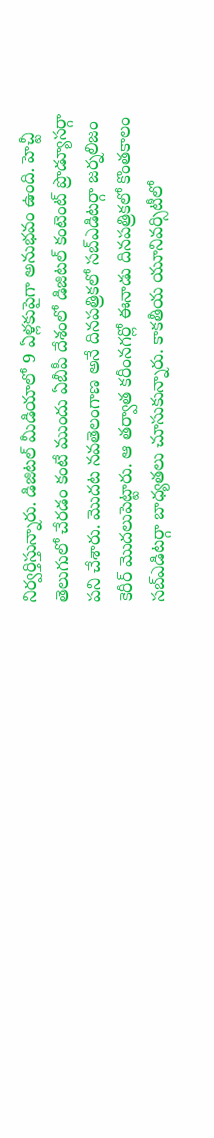నిర్వర్తిస్తున్నారు. డిజిటల్ మీడియాలో 9 ఏళ్లకుపైగా అనుభవం ఉంది. హెచ్టీ తెలుగులో చేరడం కంటే ముందు ఏబీపీ దేశంలో డిజిటల్ కంటెంట్ ప్రొడ్యూసర్గా పని చేశారు. మెుదట నవతెలంగాణ అనే దినపత్రికలో సబ్ఎడిటర్గా జర్నలిజం కెరీర్ మెుదలుపెట్టారు. ఆ తర్వాత కరీంనగర్లో ఈనాడు దినపత్రికలో కొంతకాలం సబ్ఎడిటర్గా బాధ్యతలు చూసుకున్నారు. కాకతీయ యూనివర్సిటీలో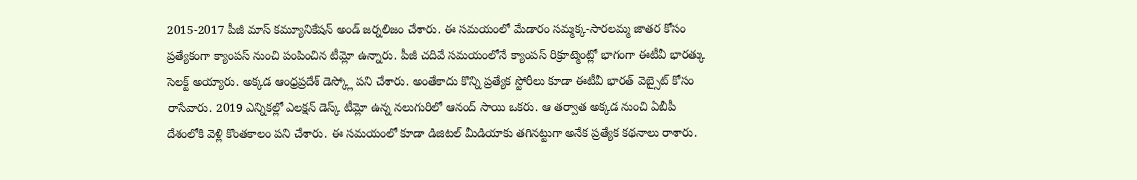2015-2017 పీజీ మాస్ కమ్యూనికేషన్ అండ్ జర్నలిజం చేశారు. ఈ సమయంలో మేడారం సమ్మక్క-సారలమ్మ జాతర కోసం ప్రత్యేకంగా క్యాంపస్ నుంచి పంపించిన టీమ్లో ఉన్నారు. పీజీ చదివే సమయంలోనే క్యాంపస్ రిక్రూట్మెంట్లో భాగంగా ఈటీవీ భారత్కు సెలక్ట్ అయ్యారు. అక్కడ ఆంధ్రప్రదేశ్ డెస్క్లో పని చేశారు. అంతేకాదు కొన్ని ప్రత్యేక స్టోరీలు కూడా ఈటీవీ భారత్ వెబ్సైట్ కోసం రాసేవారు. 2019 ఎన్నికల్లో ఎలక్షన్ డెస్క్ టీమ్లో ఉన్న నలుగురిలో ఆనంద్ సాయి ఒకరు. ఆ తర్వాత అక్కడ నుంచి ఏబీపీ దేశంలోకి వెళ్లి కొంతకాలం పని చేశారు. ఈ సమయంలో కూడా డిజిటల్ మీడియాకు తగినట్టుగా అనేక ప్రత్యేక కథనాలు రాశారు.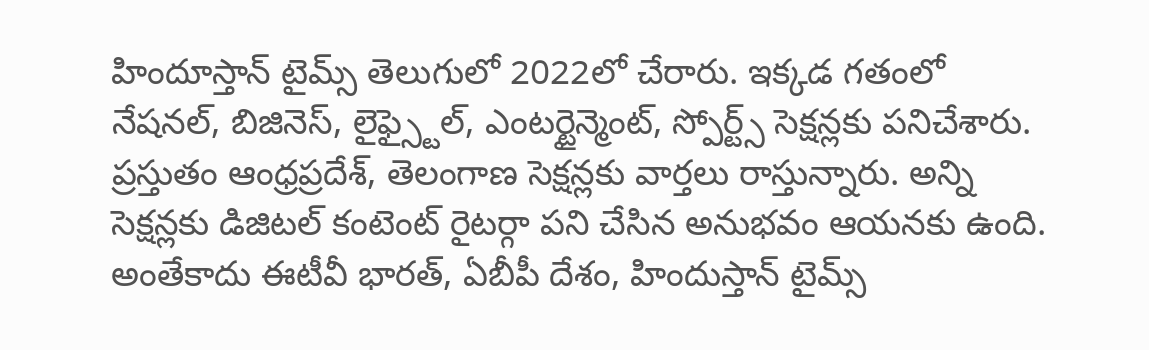హిందూస్తాన్ టైమ్స్ తెలుగులో 2022లో చేరారు. ఇక్కడ గతంలో నేషనల్, బిజినెస్, లైఫ్స్టైల్, ఎంటర్టైన్మెంట్, స్పోర్ట్స్ సెక్షన్లకు పనిచేశారు. ప్రస్తుతం ఆంధ్రప్రదేశ్, తెలంగాణ సెక్షన్లకు వార్తలు రాస్తున్నారు. అన్ని సెక్షన్లకు డిజిటల్ కంటెంట్ రైటర్గా పని చేసిన అనుభవం ఆయనకు ఉంది. అంతేకాదు ఈటీవీ భారత్, ఏబీపీ దేశం, హిందుస్తాన్ టైమ్స్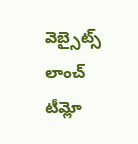వెబ్సైట్స్ లాంచ్ టీమ్లో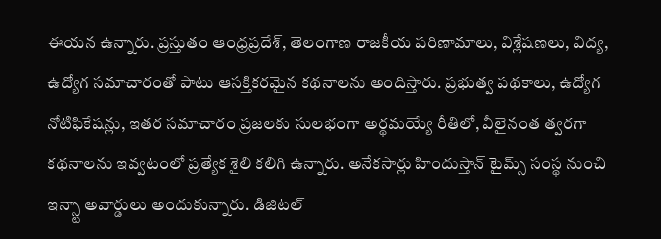ఈయన ఉన్నారు. ప్రస్తుతం ఆంధ్రప్రదేశ్, తెలంగాణ రాజకీయ పరిణామాలు, విశ్లేషణలు, విద్య, ఉద్యోగ సమాచారంతో పాటు ఆసక్తికరమైన కథనాలను అందిస్తారు. ప్రభుత్వ పథకాలు, ఉద్యోగ నోటిఫికేషన్లు, ఇతర సమాచారం ప్రజలకు సులభంగా అర్థమయ్యే రీతిలో, వీలైనంత త్వరగా కథనాలను ఇవ్వటంలో ప్రత్యేక శైలి కలిగి ఉన్నారు. అనేకసార్లు హిందుస్తాన్ టైమ్స్ సంస్థ నుంచి ఇన్స్టా అవార్డులు అందుకున్నారు. డిజిటల్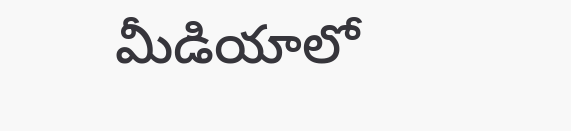మీడియాలో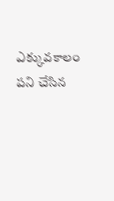ఎక్కువకాలం పని చేసిన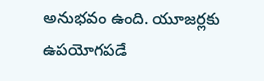అనుభవం ఉంది. యూజర్లకు ఉపయోగపడే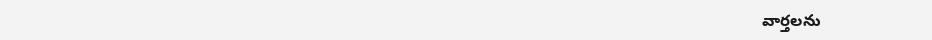వార్తలను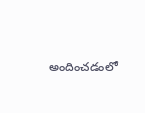అందించడంలో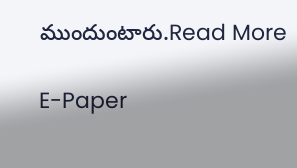ముందుంటారు.Read More

E-Paper